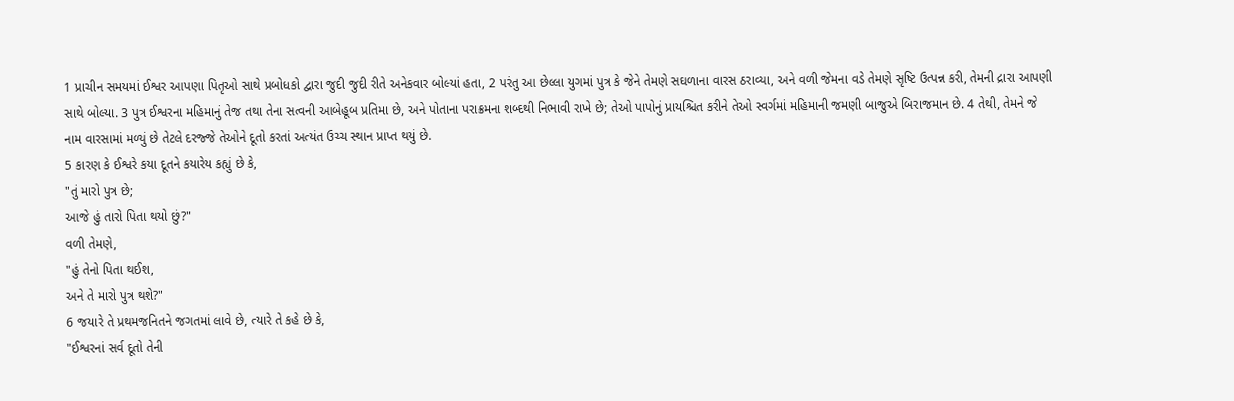1 પ્રાચીન સમયમાં ઈશ્વર આપણા પિતૃઓ સાથે પ્રબોધકો દ્વારા જુદી જુદી રીતે અનેકવાર બોલ્યાં હતા, 2 પરંતુ આ છેલ્લા યુગમાં પુત્ર કે જેને તેમણે સઘળાના વારસ ઠરાવ્યા, અને વળી જેમના વડે તેમણે સૃષ્ટિ ઉત્પન્ન કરી, તેમની દ્રારા આપણી સાથે બોલ્યા. 3 પુત્ર ઈશ્વરના મહિમાનું તેજ તથા તેના સત્વની આબેહૂબ પ્રતિમા છે, અને પોતાના પરાક્રમના શબ્દથી નિભાવી રાખે છે; તેઓ પાપોનું પ્રાયશ્ચિત કરીને તેઓ સ્વર્ગમાં મહિમાની જમણી બાજુએ બિરાજમાન છે. 4 તેથી, તેમને જે નામ વારસામાં મળ્યું છે તેટલે દરજ્જે તેઓને દૂતો કરતાં અત્યંત ઉચ્ચ સ્થાન પ્રાપ્ત થયું છે.
5 કારણ કે ઈશ્વરે કયા દૂતને કયારેય કહ્યું છે કે,
"તું મારો પુત્ર છે;
આજે હું તારો પિતા થયો છું?"
વળી તેમણે,
"હું તેનો પિતા થઈશ,
અને તે મારો પુત્ર થશે?"
6 જયારે તે પ્રથમજનિતને જગતમાં લાવે છે, ત્યારે તે કહે છે કે,
"ઈશ્વરનાં સર્વ દૂતો તેની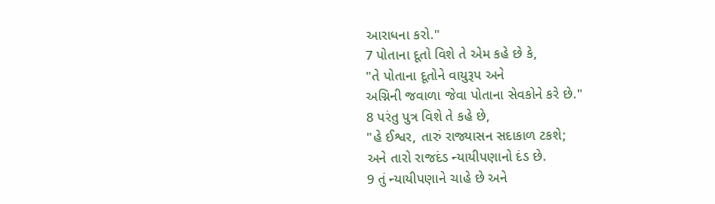આરાધના કરો."
7 પોતાના દૂતો વિશે તે એમ કહે છે કે,
"તે પોતાના દૂતોને વાયુરૂપ અને
અગ્નિની જવાળા જેવા પોતાના સેવકોને કરે છે."
8 પરંતુ પુત્ર વિશે તે કહે છે,
"હે ઈશ્વર, તારું રાજ્યાસન સદાકાળ ટકશે;
અને તારો રાજદંડ ન્યાયીપણાનો દંડ છે.
9 તું ન્યાયીપણાને ચાહે છે અને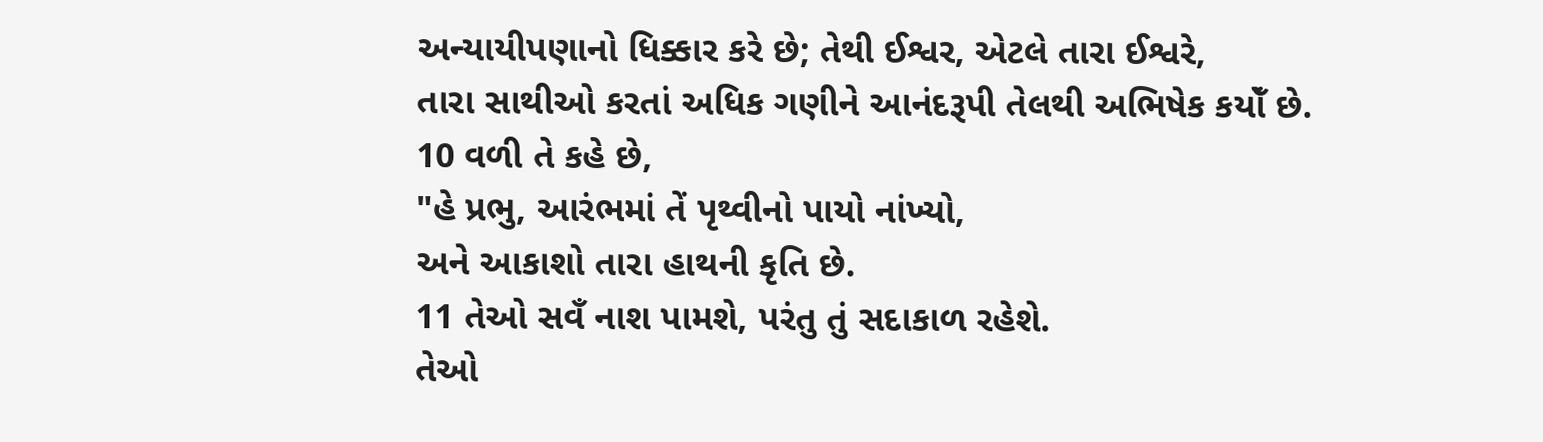અન્યાયીપણાનો ધિક્કાર કરે છે; તેથી ઈશ્વર, એટલે તારા ઈશ્વરે,
તારા સાથીઓ કરતાં અધિક ગણીને આનંદરૂપી તેલથી અભિષેક કયોઁ છે.
10 વળી તે કહે છે,
"હે પ્રભુ, આરંભમાં તેં પૃથ્વીનો પાયો નાંખ્યો,
અને આકાશો તારા હાથની કૃતિ છે.
11 તેઓ સવઁ નાશ પામશે, પરંતુ તું સદાકાળ રહેશે.
તેઓ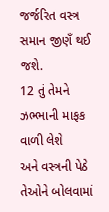જર્જરિત વસ્ત્ર સમાન જીણઁ થઈ જશે.
12 તું તેમને ઝભ્ભાની માફક વાળી લેશે
અને વસ્ત્રની પેઠે તેઓને બોલવામાં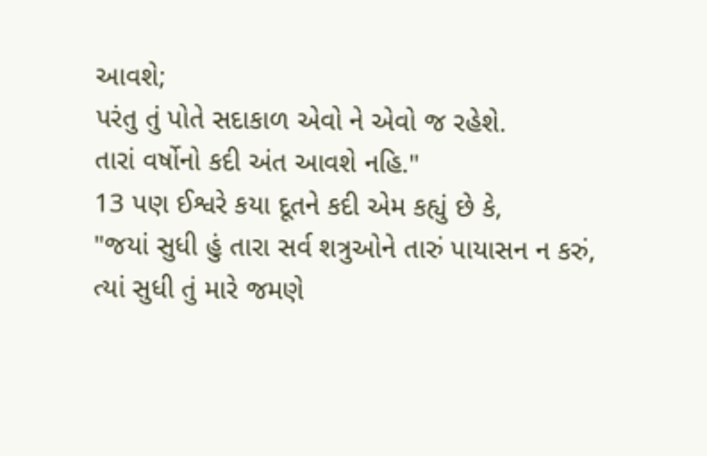આવશે;
પરંતુ તું પોતે સદાકાળ એવો ને એવો જ રહેશે.
તારાં વર્ષોનો કદી અંત આવશે નહિ."
13 પણ ઈશ્વરે કયા દૂતને કદી એમ કહ્યું છે કે,
"જયાં સુધી હું તારા સર્વ શત્રુઓને તારું પાયાસન ન કરું,
ત્યાં સુધી તું મારે જમણે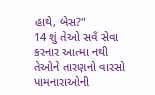હાથે, બેસ?"
14 શું તેઓ સવઁ સેવા કરનાર આત્મા નથી તેઓને તારણનો વારસો પામનારાઓની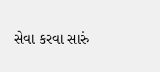સેવા કરવા સારું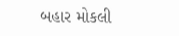બહાર મોકલી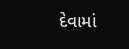દેવામાં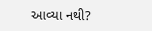આવ્યા નથી?